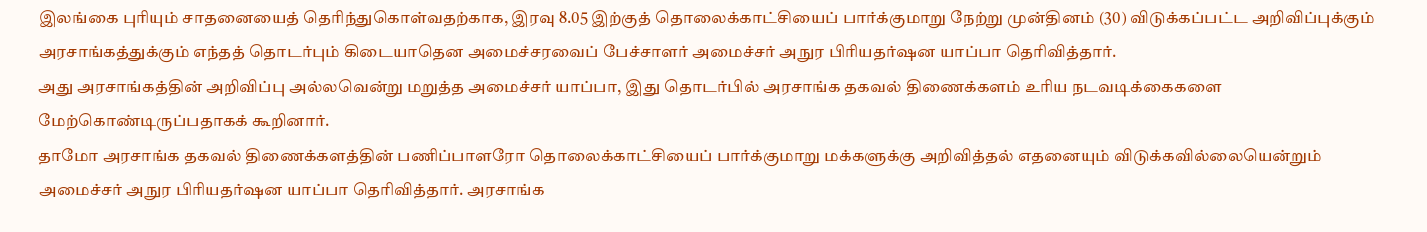இலங்கை புரியும் சாதனையைத் தெரிந்துகொள்வதற்காக, இரவு 8.05 இற்குத் தொலைக்காட்சியைப் பார்க்குமாறு நேற்று முன்தினம் (30) விடுக்கப்பட்ட அறிவிப்புக்கும் அரசாங்கத்துக்கும் எந்தத் தொடர்பும் கிடையாதென அமைச்சரவைப் பேச்சாளர் அமைச்சர் அநுர பிரியதர்ஷன யாப்பா தெரிவித்தார்.
அது அரசாங்கத்தின் அறிவிப்பு அல்லவென்று மறுத்த அமைச்சர் யாப்பா, இது தொடர்பில் அரசாங்க தகவல் திணைக்களம் உரிய நடவடிக்கைகளை மேற்கொண்டிருப்பதாகக் கூறினார்.
தாமோ அரசாங்க தகவல் திணைக்களத்தின் பணிப்பாளரோ தொலைக்காட்சியைப் பார்க்குமாறு மக்களுக்கு அறிவித்தல் எதனையும் விடுக்கவில்லையென்றும் அமைச்சர் அநுர பிரியதர்ஷன யாப்பா தெரிவித்தார். அரசாங்க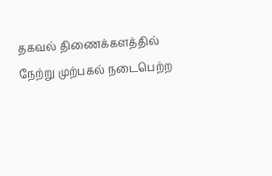தகவல் திணைக்களத்தில் நேற்று முற்பகல் நடைபெற்ற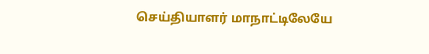செய்தியாளர் மாநாட்டிலேயே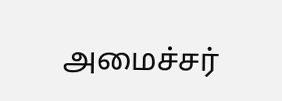அமைச்சர்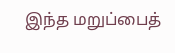இந்த மறுப்பைத்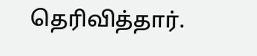தெரிவித்தார்.